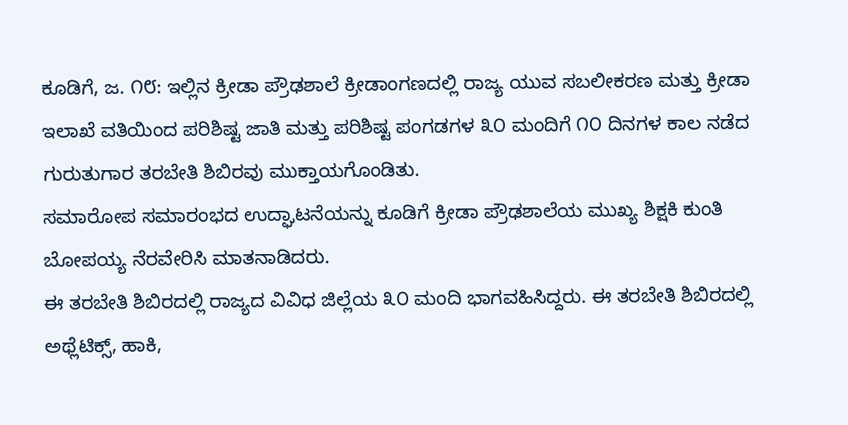ಕೂಡಿಗೆ, ಜ. ೧೮: ಇಲ್ಲಿನ ಕ್ರೀಡಾ ಪ್ರೌಢಶಾಲೆ ಕ್ರೀಡಾಂಗಣದಲ್ಲಿ ರಾಜ್ಯ ಯುವ ಸಬಲೀಕರಣ ಮತ್ತು ಕ್ರೀಡಾ ಇಲಾಖೆ ವತಿಯಿಂದ ಪರಿಶಿಷ್ಟ ಜಾತಿ ಮತ್ತು ಪರಿಶಿಷ್ಟ ಪಂಗಡಗಳ ೩೦ ಮಂದಿಗೆ ೧೦ ದಿನಗಳ ಕಾಲ ನಡೆದ ಗುರುತುಗಾರ ತರಬೇತಿ ಶಿಬಿರವು ಮುಕ್ತಾಯಗೊಂಡಿತು.
ಸಮಾರೋಪ ಸಮಾರಂಭದ ಉದ್ಘಾಟನೆಯನ್ನು ಕೂಡಿಗೆ ಕ್ರೀಡಾ ಪ್ರೌಢಶಾಲೆಯ ಮುಖ್ಯ ಶಿಕ್ಷಕಿ ಕುಂತಿ ಬೋಪಯ್ಯ ನೆರವೇರಿಸಿ ಮಾತನಾಡಿದರು.
ಈ ತರಬೇತಿ ಶಿಬಿರದಲ್ಲಿ ರಾಜ್ಯದ ವಿವಿಧ ಜಿಲ್ಲೆಯ ೩೦ ಮಂದಿ ಭಾಗವಹಿಸಿದ್ದರು. ಈ ತರಬೇತಿ ಶಿಬಿರದಲ್ಲಿ ಅಥ್ಲೆಟಿಕ್ಸ್, ಹಾಕಿ,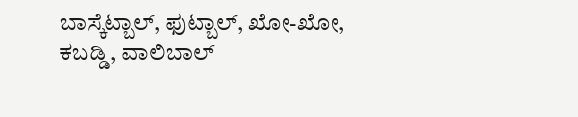ಬಾಸ್ಕೆಟ್ಬಾಲ್, ಫುಟ್ಬಾಲ್, ಖೋ-ಖೋ, ಕಬಡ್ಡಿ, ವಾಲಿಬಾಲ್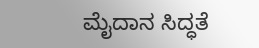ಮೈದಾನ ಸಿದ್ಧತೆ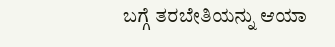ಬಗ್ಗೆ ತರಬೇತಿಯನ್ನು ಆಯಾ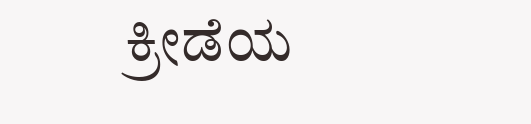ಕ್ರೀಡೆಯ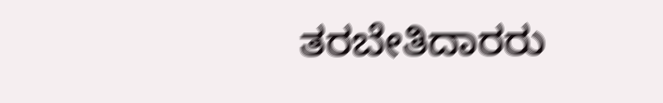ತರಬೇತಿದಾರರು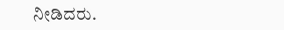ನೀಡಿದರು.